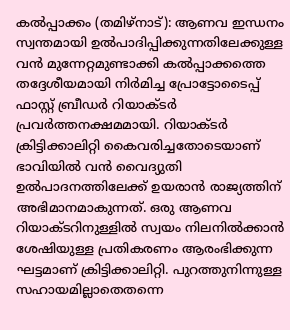കൽപ്പാക്കം (തമിഴ്നാട്): ആണവ ഇന്ധനം സ്വന്തമായി ഉൽപാദിപ്പിക്കുന്നതിലേക്കുള്ള വൻ മുന്നേറ്റമുണ്ടാക്കി കൽപ്പാക്കത്തെ തദ്ദേശീയമായി നിർമിച്ച പ്രോട്ടോടൈപ്പ് ഫാസ്റ്റ് ബ്രീഡർ റിയാക്ടർ പ്രവർത്തനക്ഷമമായി. റിയാക്ടർ ക്രിട്ടിക്കാലിറ്റി കൈവരിച്ചതോടെയാണ് ഭാവിയിൽ വൻ വൈദ്യുതി ഉൽപാദനത്തിലേക്ക് ഉയരാൻ രാജ്യത്തിന് അഭിമാനമാകുന്നത്. ഒരു ആണവ റിയാക്ടറിനുള്ളിൽ സ്വയം നിലനിൽക്കാൻ ശേഷിയുള്ള പ്രതികരണം ആരംഭിക്കുന്ന ഘട്ടമാണ് ക്രിട്ടിക്കാലിറ്റി. പുറത്തുനിന്നുള്ള സഹായമില്ലാതെതന്നെ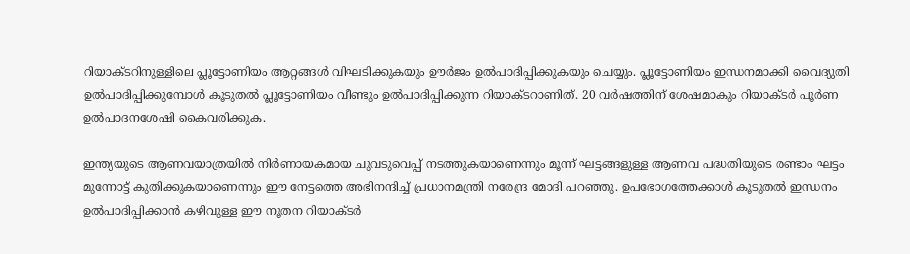റിയാക്ടറിനുള്ളിലെ പ്ലൂട്ടോണിയം ആറ്റങ്ങൾ വിഘടിക്കുകയും ഊർജം ഉൽപാദിപ്പിക്കുകയും ചെയ്യും. പ്ലൂട്ടോണിയം ഇന്ധനമാക്കി വൈദ്യുതി ഉൽപാദിപ്പിക്കുമ്പോൾ കൂടുതൽ പ്ലൂട്ടോണിയം വീണ്ടും ഉൽപാദിപ്പിക്കുന്ന റിയാക്ടറാണിത്. 20 വർഷത്തിന് ശേഷമാകും റിയാക്ടർ പൂർണ ഉൽപാദനശേഷി കൈവരിക്കുക.

ഇന്ത്യയുടെ ആണവയാത്രയിൽ നിർണായകമായ ചുവടുവെപ്പ് നടത്തുകയാണെന്നും മൂന്ന് ഘട്ടങ്ങളുള്ള ആണവ പദ്ധതിയുടെ രണ്ടാം ഘട്ടം മുന്നോട്ട് കുതിക്കുകയാണെന്നും ഈ നേട്ടത്തെ അഭിനന്ദിച്ച് പ്രധാനമന്ത്രി നരേന്ദ്ര മോദി പറഞ്ഞു. ഉപഭോഗത്തേക്കാൾ കൂടുതൽ ഇന്ധനം ഉൽപാദിപ്പിക്കാൻ കഴിവുള്ള ഈ നൂതന റിയാക്ടർ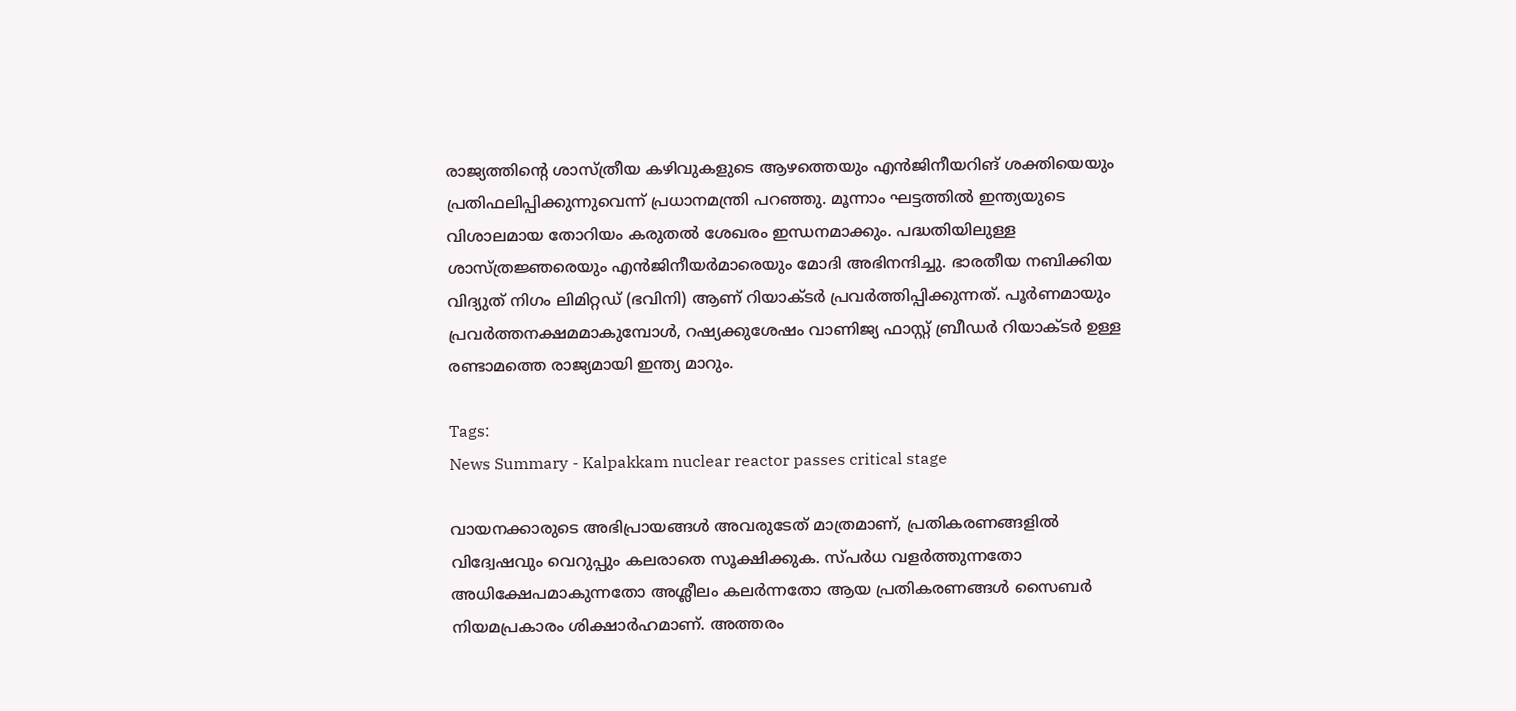രാജ്യത്തിന്റെ ശാസ്ത്രീയ കഴിവുകളുടെ ആഴത്തെയും എൻജിനീയറിങ് ശക്തിയെയും പ്രതിഫലിപ്പിക്കുന്നുവെന്ന് പ്രധാനമന്ത്രി പറഞ്ഞു. മൂന്നാം ഘട്ടത്തിൽ ഇന്ത്യയുടെ വിശാലമായ തോറിയം കരുതൽ ശേഖരം ഇന്ധനമാക്കും. പദ്ധതിയിലുള്ള ശാസ്ത്രജ്ഞരെയും എൻജിനീയർമാരെയും മോദി അഭിനന്ദിച്ചു. ഭാരതീയ നബിക്കിയ വിദ്യുത് നിഗം ലിമിറ്റഡ് (ഭവിനി) ആണ് റിയാക്ടർ പ്രവർത്തിപ്പിക്കുന്നത്. പൂർണമായും പ്രവർത്തനക്ഷമമാകുമ്പോൾ, റഷ്യക്കുശേഷം വാണിജ്യ ഫാസ്റ്റ് ബ്രീഡർ റിയാക്ടർ ഉള്ള രണ്ടാമത്തെ രാജ്യമായി ഇന്ത്യ മാറും.

Tags:
News Summary - Kalpakkam nuclear reactor passes critical stage

വായനക്കാരുടെ അഭിപ്രായങ്ങള്‍ അവരുടേത് മാത്രമാണ്, പ്രതികരണങ്ങളിൽ വിദ്വേഷവും വെറുപ്പും കലരാതെ സൂക്ഷിക്കുക. സ്പർധ വളർത്തുന്നതോ അധിക്ഷേപമാകുന്നതോ അശ്ലീലം കലർന്നതോ ആയ പ്രതികരണങ്ങൾ സൈബർ നിയമപ്രകാരം ശിക്ഷാർഹമാണ്. അത്തരം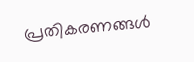പ്രതികരണങ്ങൾ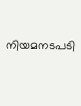നിയമനടപടി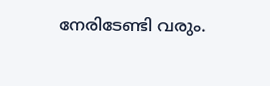നേരിടേണ്ടി വരും.